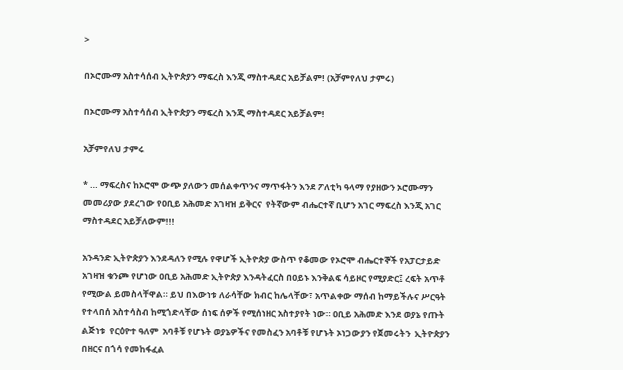>

በኦሮሙማ አስተሳሰብ ኢትዮጵያን ማፍረስ እንጂ ማስተዳደር አይቻልም! (አቻምየለህ ታምሩ)

በኦሮሙማ አስተሳሰብ ኢትዮጵያን ማፍረስ እንጂ ማስተዳደር አይቻልም!

አቻምየለህ ታምሩ

* … ማፍረስና ከኦሮሞ ውጭ ያለውን መሰልቀጥንና ማጥፋትን እንደ ፖለቲካ ዓላማ የያዘውን ኦሮሙማን መመሪያው ያደረገው የዐቢይ አሕመድ አገዛዝ ይቅርና  የትኛውም ብሔርተኛ ቢሆን አገር ማፍረስ እንጂ አገር ማስተዳደር አይቻለውም!!!

አንዳንድ ኢትዮጵያን እንደዳለን የሚሉ የዋሆች ኢትዮጵያ ውስጥ የቆመው የኦሮሞ ብሔርተኞች የአፓርታይድ አገዛዝ ቁንጮ የሆነው ዐቢይ አሕመድ ኢትዮጵያ እንዳትፈርስ በዐይኑ እንቅልፍ ሳይዞር የሚያድር፤ ረፍት አጥቶ የሚውል ይመስላቸዋል። ይህ በእውነቱ ለራሳቸው ክብር ከሌላቸው፣ አጥልቀው ማሰብ ከማይችሉና ሥርዓት የተላበሰ አስተሳስብ ከሚጎድላቸው ሰነፍ ሰዎች የሚሰነዘር አስተያየት ነው። ዐቢይ አሕመድ እንደ ወያኔ የጡት ልጅነቱ  የርዕዮተ ዓለም  አባቶቹ የሆኑት ወያኔዎችና የመስፈን አባቶቹ የሆኑት ኦነጋውያን የጀመሩትን  ኢትዮጵያን በዘርና በጎሳ የመከፋፈል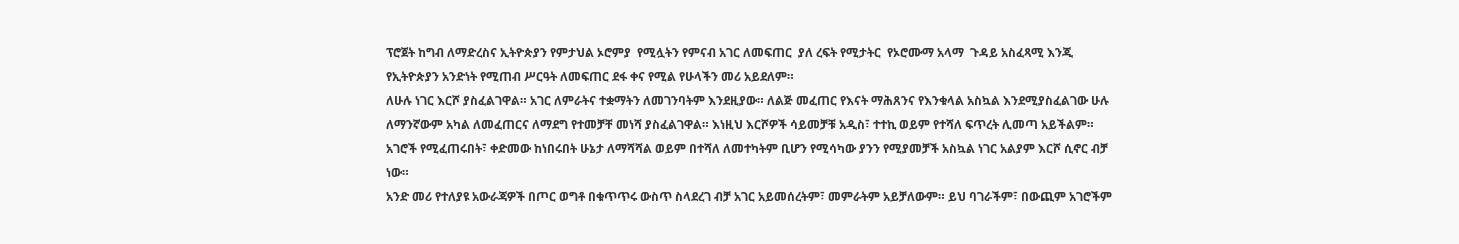ፕሮጀት ከግብ ለማድረስና ኢትዮጵያን የምታህል ኦሮምያ  የሚሏትን የምናብ አገር ለመፍጠር  ያለ ረፍት የሚታትር  የኦሮሙማ አላማ  ጉዳይ አስፈጻሚ እንጂ የኢትዮጵያን አንድነት የሚጠብ ሥርዓት ለመፍጠር ደፋ ቀና የሚል የሁላችን መሪ አይደለም።
ለሁሉ ነገር እርሾ ያስፈልገዋል። አገር ለምራትና ተቋማትን ለመገንባትም እንደዚያው። ለልጅ መፈጠር የእናት ማሕጸንና የእንቁላል አስኳል እንደሚያስፈልገው ሁሉ ለማንኛውም አካል ለመፈጠርና ለማደግ የተመቻቸ መነሻ ያስፈልገዋል። እነዚህ እርሾዎች ሳይመቻቹ አዲስ፣ ተተኪ ወይም የተሻለ ፍጥረት ሊመጣ አይችልም። አገሮች የሚፈጠሩበት፣ ቀድመው ከነበሩበት ሁኔታ ለማሻሻል ወይም በተሻለ ለመተካትም ቢሆን የሚሳካው ያንን የሚያመቻች አስኳል ነገር አልያም እርሾ ሲኖር ብቻ ነው።
አንድ መሪ የተለያዩ አውራጃዎች በጦር ወግቶ በቁጥጥሩ ውስጥ ስላደረገ ብቻ አገር አይመሰረትም፣ መምራትም አይቻለውም። ይህ ባገራችም፣ በውጪም አገሮችም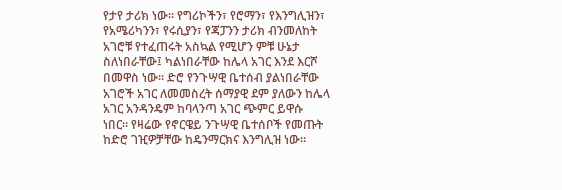የታየ ታሪክ ነው። የግሪኮችን፣ የሮማን፣ የእንግሊዝን፣ የአሜሪካንን፣ የሩሲያን፣ የጃፓንን ታሪክ ብንመለከት አገሮቹ የተፈጠሩት አስኳል የሚሆን ምቹ ሁኔታ ስለነበራቸው፤ ካልነበራቸው ከሌላ አገር እንደ እርሾ በመዋስ ነው። ድሮ የንጉሣዊ ቤተሰብ ያልነበራቸው አገሮች አገር ለመመስረት ሰማያዊ ደም ያለውን ከሌላ አገር አንዳንዴም ከባላንጣ አገር ጭምር ይዋሱ ነበር። የዛሬው የኖርዌይ ንጉሣዊ ቤተሰቦች የመጡት ከድሮ ገዢዎቻቸው ከዴንማርክና እንግሊዝ ነው።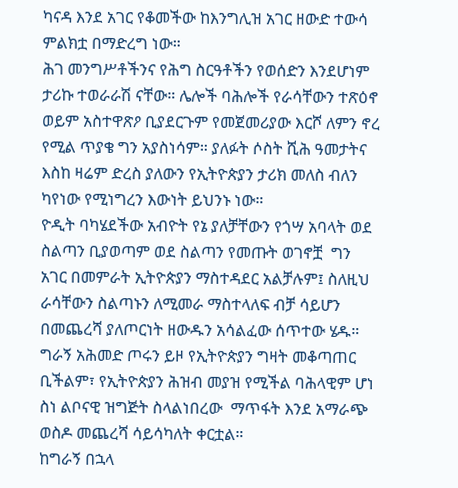ካናዳ እንደ አገር የቆመችው ከእንግሊዝ አገር ዘውድ ተውሳ  ምልክቷ በማድረግ ነው።
ሕገ መንግሥቶችንና የሕግ ስርዓቶችን የወሰድን እንደሆነም ታሪኩ ተወራራሽ ናቸው። ሌሎች ባሕሎች የራሳቸውን ተጽዕኖ ወይም አስተዋጽዖ ቢያደርጉም የመጀመሪያው እርሾ ለምን ኖረ የሚል ጥያቄ ግን አያስነሳም። ያለፉት ሶስት ሺሕ ዓመታትና እስከ ዛሬም ድረስ ያለውን የኢትዮጵያን ታሪክ መለስ ብለን ካየነው የሚነግረን እውነት ይህንኑ ነው።
ዮዲት ባካሄደችው አብዮት የኔ ያለቻቸውን የጎሣ አባላት ወደ ስልጣን ቢያወጣም ወደ ስልጣን የመጡት ወገኖቿ  ግን አገር በመምራት ኢትዮጵያን ማስተዳደር አልቻሉም፤ ስለዚህ ራሳቸውን ስልጣኑን ለሚመራ ማስተላለፍ ብቻ ሳይሆን በመጨረሻ ያለጦርነት ዘውዱን አሳልፈው ሰጥተው ሄዱ። ግራኝ አሕመድ ጦሩን ይዞ የኢትዮጵያን ግዛት መቆጣጠር ቢችልም፣ የኢትዮጵያን ሕዝብ መያዝ የሚችል ባሕላዊም ሆነ ስነ ልቦናዊ ዝግጅት ስላልነበረው  ማጥፋት እንደ አማራጭ ወስዶ መጨረሻ ሳይሳካለት ቀርቷል።
ከግራኝ በኋላ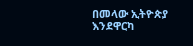በመላው ኢትዮጵያ እንደዋርካ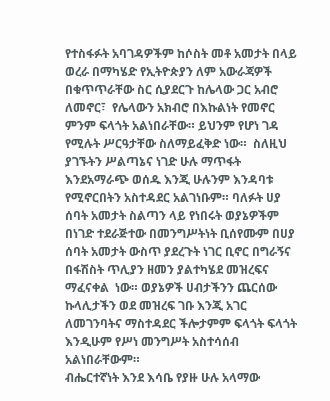የተስፋፉት አባገዳዎችም ከሶስት መቶ አመታት በላይ ወረራ በማካሄድ የኢትዮጵያን ለም አውራጃዎች በቁጥጥራቸው ስር ሲያደርጉ ከሌላው ጋር አብሮ ለመኖር፣  የሌላውን አክብሮ በእኩልነት የመኖር ምንም ፍላጎት አልነበራቸው። ይህንም የሆነ ገዳ የሚሉት ሥርዓታቸው ስለማይፈቅድ ነው።  ስለዚህ ያገኙትን ሥልጣኔና ነገድ ሁሉ ማጥፋት እንደአማራጭ ወሰዱ እንጂ ሁሉንም እንዳባቱ የሚኖርበትን አስተዳደር አልገነቡም። ባለፉት ሀያ ሰባት አመታት ስልጣን ላይ የነበሩት ወያኔዎችም በነገድ ተደራጅተው በመንግሥትነት ቢሰየሙም በሀያ ሰባት አመታት ውስጥ ያደረጉት ነገር ቢኖር በግራኝና በፋሽስት ጥሊያን ዘመን ያልተካሄደ መዝረፍና ማፈናቀል  ነው። ወያኔዎች ሀብታችንን ጨርሰው ኩላሊታችን ወደ መዝረፍ ገቡ እንጂ አገር ለመገንባትና ማስተዳደር ችሎታምም ፍላጎት ፍላጎት እንዲሁም የሥነ መንግሥት አስተሳሰብ አልነበራቸውም።
ብሔርተኛነት እንደ እሳቤ የያዙ ሁሉ አላማው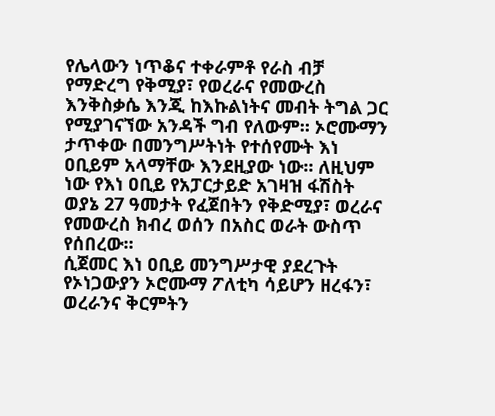የሌላውን ነጥቆና ተቀራምቶ የራስ ብቻ የማድረግ የቅሚያ፣ የወረራና የመውረስ እንቅስቃሴ እንጂ ከእኩልነትና መብት ትግል ጋር የሚያገናኘው አንዳች ግብ የለውም። ኦሮሙማን ታጥቀው በመንግሥትነት የተሰየሙት እነ ዐቢይም አላማቸው እንደዚያው ነው። ለዚህም ነው የእነ ዐቢይ የአፓርታይድ አገዛዝ ፋሽስት ወያኔ 27 ዓመታት የፈጀበትን የቅድሚያ፣ ወረራና የመውረስ ክብረ ወሰን በአስር ወራት ውስጥ የሰበረው።
ሲጀመር እነ ዐቢይ መንግሥታዊ ያደረጉት የኦነጋውያን ኦሮሙማ ፖለቲካ ሳይሆን ዘረፋን፣ ወረራንና ቅርምትን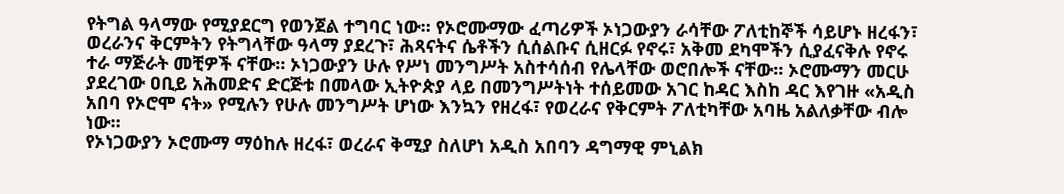የትግል ዓላማው የሚያደርግ የወንጀል ተግባር ነው። የኦሮሙማው ፈጣሪዎች ኦነጋውያን ራሳቸው ፖለቲከኞች ሳይሆኑ ዘረፋን፣ ወረራንና ቅርምትን የትግላቸው ዓላማ ያደረጉ፣ ሕጻናትና ሴቶችን ሲሰልቡና ሲዘርፉ የኖሩ፣ አቅመ ደካሞችን ሲያፈናቅሉ የኖሩ ተራ ማጅራት መቺዎች ናቸው። ኦነጋውያን ሁሉ የሥነ መንግሥት አስተሳሰብ የሌላቸው ወሮበሎች ናቸው። ኦሮሙማን መርሁ ያደረገው ዐቢይ አሕመድና ድርጅቱ በመላው ኢትዮጵያ ላይ በመንግሥትነት ተሰይመው አገር ከዳር እስከ ዳር እየገዙ «አዲስ አበባ የኦሮሞ ናት» የሚሉን የሁሉ መንግሥት ሆነው እንኳን የዘረፋ፣ የወረራና የቅርምት ፖለቲካቸው አባዜ አልለቃቸው ብሎ ነው።
የኦነጋውያን ኦሮሙማ ማዕከሉ ዘረፋ፣ ወረራና ቅሚያ ስለሆነ አዲስ አበባን ዳግማዊ ምኒልክ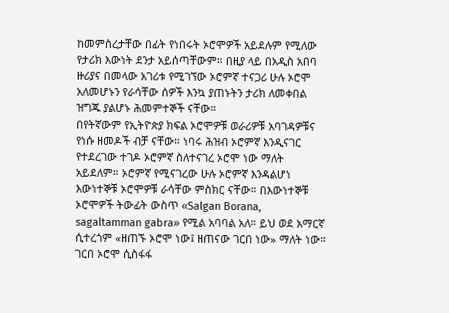ከመምስረታቸው በፊት የነበሩት ኦሮሞዎች አይደሉም የሚለው የታሪክ እውነት ደንታ አይሰጣቸውም። በዚያ ላይ በአዲስ አበባ ዙሪያና በመላው አገሪቱ የሚገኘው ኦሮምኛ ተናጋሪ ሁሉ ኦሮሞ አለመሆኑን የራሳቸው ሰዎች እንኳ ያጠኑትን ታሪክ ለመቀበል ዝግጁ ያልሆኑ ሕመምተኞች ናቸው።
በየትኛውም የኢትዮጵያ ክፍል ኦሮሞዎቹ ወራሪዎቹ አባገዳዎቹና የነሱ ዘመዶች ብቻ ናቸው። ነባሩ ሕዝብ ኦሮምኛ እንዲናገር የተደረገው ተገዶ ኦሮምኛ ስለተናገረ ኦሮሞ ነው ማለት አይደለም። ኦሮምኛ የሚናገረው ሁሉ ኦሮምኛ እንዳልሆነ እውነተኞቹ ኦሮሞዎቹ ራሳቸው ምስክር ናቸው። በእውነተኞቹ ኦሮሞዎች ትውፊት ውስጥ «Salgan Borana, sagaltamman gabra» የሚል አባባል አለ። ይህ ወደ አማርኛ ሲተረጎም «ዘጠኙ ኦሮሞ ነው፤ ዘጠናው ገርበ ነው» ማለት ነው። ገርበ ኦሮሞ ሲስፋፋ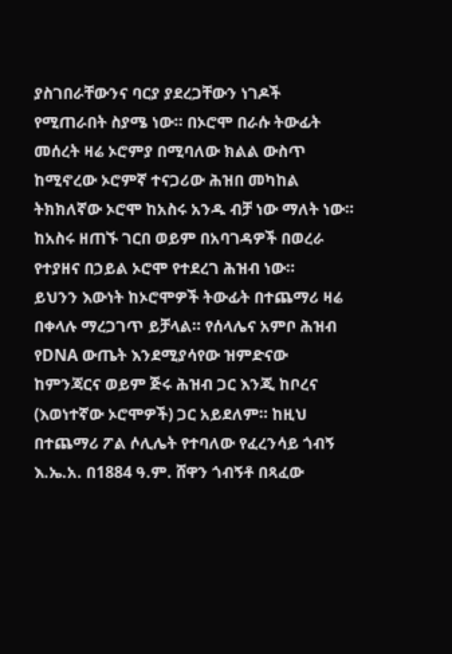ያስገበራቸውንና ባርያ ያደረጋቸውን ነገዶች የሚጠራበት ስያሜ ነው። በኦሮሞ በራሱ ትውፊት መሰረት ዛሬ ኦሮምያ በሚባለው ክልል ውስጥ ከሚኖረው ኦሮምኛ ተናጋሪው ሕዝበ መካከል ትክክለኛው ኦሮሞ ከአስሩ አንዱ ብቻ ነው ማለት ነው። ከአስሩ ዘጠኙ ገርበ ወይም በአባገዳዎች በወረራ የተያዘና በኃይል ኦሮሞ የተደረገ ሕዝብ ነው።
ይህንን እውነት ከኦሮሞዎች ትውፊት በተጨማሪ ዛሬ በቀላሉ ማረጋገጥ ይቻላል። የሰላሌና አምቦ ሕዝብ የDNA ውጤት እንደሚያሳየው ዝምድናው ከምንጃርና ወይም ጅሩ ሕዝብ ጋር እንጂ ከቦረና (እወነተኛው ኦሮሞዎች) ጋር አይደለም። ከዚህ በተጨማሪ ፖል ሶሊሌት የተባለው የፈረንሳይ ጎብኝ እ.ኤ.አ. በ1884 ዓ.ም. ሸዋን ጎብኝቶ በጻፈው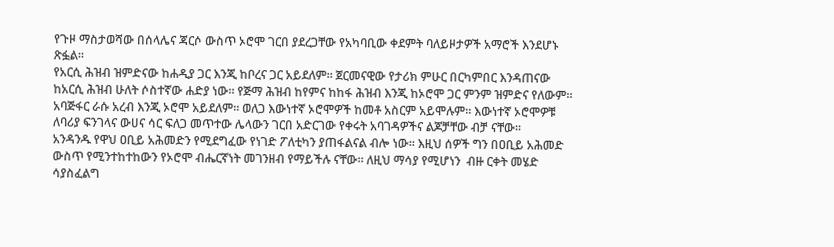የጉዞ ማስታወሻው በሰላሌና ጃርሶ ውስጥ ኦሮሞ ገርበ ያደረጋቸው የአካባቢው ቀደምት ባለይዞታዎች አማሮች እንደሆኑ ጽፏል።
የአርሲ ሕዝብ ዝምድናው ከሐዲያ ጋር እንጂ ከቦረና ጋር አይደለም። ጀርመናዊው የታሪክ ምሁር በርካምበር እንዳጠናው ከአርሲ ሕዝብ ሁለት ሶስተኛው ሐድያ ነው። የጅማ ሕዝብ ከየምና ከከፋ ሕዝብ እንጂ ከኦሮሞ ጋር ምንም ዝምድና የለውም። አባጅፋር ራሱ አረብ እንጂ ኦሮሞ አይደለም። ወለጋ እውነተኛ ኦሮሞዎች ከመቶ አስርም አይሞሉም። እውነተኛ ኦሮሞዎቹ ለባሪያ ፍንገላና ውሀና ሳር ፍለጋ መጥተው ሌላውን ገርበ አድርገው የቀሩት አባገዳዎችና ልጆቻቸው ብቻ ናቸው።
አንዳንዱ የዋህ ዐቢይ አሕመድን የሚደግፈው የነገድ ፖለቲካን ያጠፋልናል ብሎ ነው። እዚህ ሰዎች ግን በዐቢይ አሕመድ ውስጥ የሚንተከተከውን የኦሮሞ ብሔርኛነት መገንዘብ የማይችሉ ናቸው። ለዚህ ማሳያ የሚሆነን  ብዙ ርቀት መሄድ ሳያስፈልግ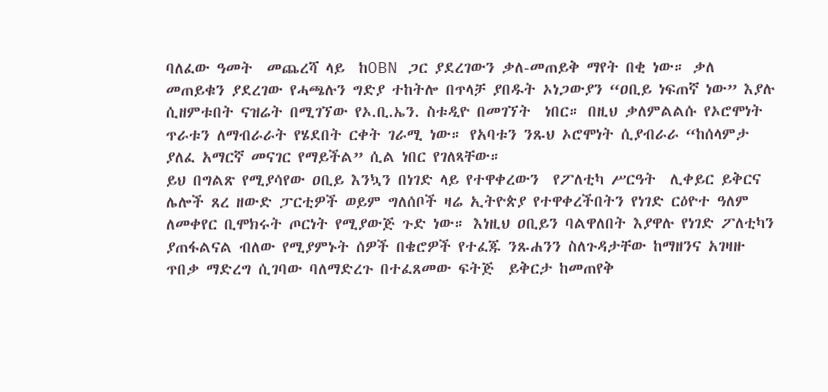ባለፈው ዓመት  መጨረሻ ላይ  ከOBN ጋር ያደረገውን ቃለ-መጠይቅ ማየት በቂ ነው። ቃለ መጠይቁን ያደረገው የሓጫሉን ግድያ ተከትሎ በጥላቻ ያበዱት ኦነጋውያን “ዐቢይ ነፍጠኛ ነው” እያሉ ሲዘምቱበት ናዝሬት በሚገኘው የኦ.ቢ.ኤን. ስቱዲዮ በመገኘት  ነበር። በዚህ ቃለምልልሱ የኦሮሞነት ጥራቱን ለማብራራት የሄደበት ርቀት ገራሚ ነው። የአባቱን ንጹህ ኦሮሞነት ሲያብራራ “ከሰላምታ ያለፈ አማርኛ መናገር የማይችል” ሲል ነበር የገለጻቸው።
ይህ በግልጽ የሚያሳየው ዐቢይ እንኳን በነገድ ላይ የተዋቀረውን  የፖለቲካ ሥርዓት  ሊቀይር ይቅርና ሌሎች ጸረ ዘውድ ፓርቲዎች ወይም ግለሰቦች ዛሬ ኢትዮጵያ የተዋቀረችበትን የነገድ ርዕዮተ ዓለም ለመቀየር ቢሞክሩት ጦርነት የሚያውጅ ጉድ ነው። እነዚህ ዐቢይን ባልዋለበት እያዋሉ የነገድ ፖለቲካን ያጠፋልናል ብለው የሚያምኑት ሰዎች በቄሮዎች የተፈጁ ንጹሐንን ስለጉዳታቸው ከማዘንና አገዛዙ ጥበቃ ማድረግ ሲገባው ባለማድረጉ በተፈጸመው ፍትጅ  ይቅርታ ከመጠየቅ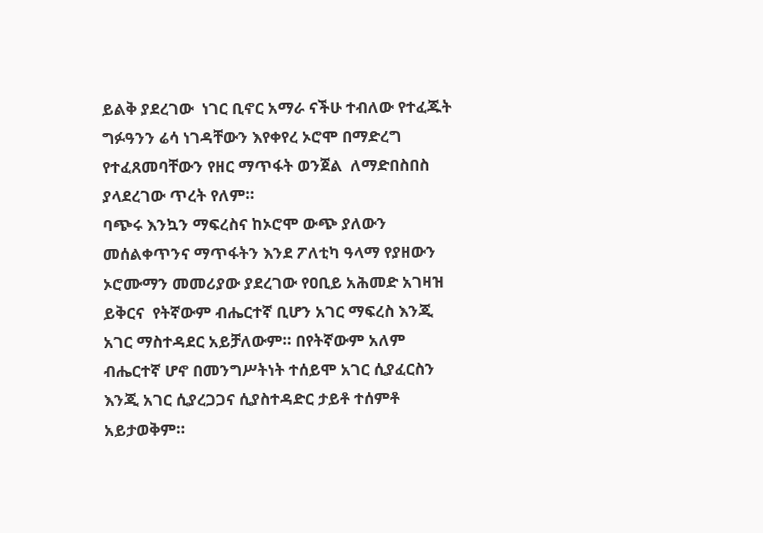ይልቅ ያደረገው  ነገር ቢኖር አማራ ናችሁ ተብለው የተፈጁት ግፉዓንን ሬሳ ነገዳቸውን እየቀየረ ኦሮሞ በማድረግ  የተፈጸመባቸውን የዘር ማጥፋት ወንጀል  ለማድበስበስ ያላደረገው ጥረት የለም።
ባጭሩ እንኳን ማፍረስና ከኦሮሞ ውጭ ያለውን መሰልቀጥንና ማጥፋትን እንደ ፖለቲካ ዓላማ የያዘውን ኦሮሙማን መመሪያው ያደረገው የዐቢይ አሕመድ አገዛዝ ይቅርና  የትኛውም ብሔርተኛ ቢሆን አገር ማፍረስ እንጂ አገር ማስተዳደር አይቻለውም። በየትኛውም አለም ብሔርተኛ ሆኖ በመንግሥትነት ተሰይሞ አገር ሲያፈርስን እንጂ አገር ሲያረጋጋና ሲያስተዳድር ታይቶ ተሰምቶ አይታወቅም።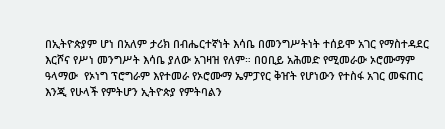በኢትዮጵያም ሆነ በአለም ታሪክ በብሔርተኛነት እሳቤ በመንግሥትነት ተሰይሞ አገር የማስተዳደር እርሾና የሥነ መንግሥት እሳቤ ያለው አገዛዝ የለም። በዐቢይ አሕመድ የሚመራው ኦሮሙማም ዓላማው  የኦነግ ፕሮግራም እየተመራ የኦሮሙማ ኤምፓየር ቅዠት የሆነውን የተስፋ አገር መፍጠር እንጂ የሁላች የምትሆን ኢትዮጵያ የምትባልን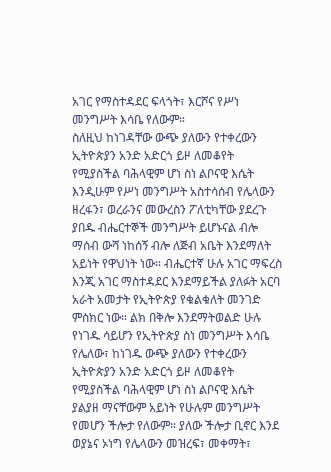አገር የማስተዳደር ፍላጎት፣ እርሾና የሥነ መንግሥት እሳቤ የለውም።
ስለዚህ ከነገዳቸው ውጭ ያለውን የተቀረውን ኢትዮጵያን አንድ አድርጎ ይዞ ለመቆየት የሚያስችል ባሕላዊም ሆነ ስነ ልቦናዊ እሴት እንዲሁም የሥነ መንግሥት አስተሳሰብ የሌላውን ዘረፋን፣ ወረራንና መውረስን ፖለቲካቸው ያደረጉ ያበዱ ብሔርተኞች መንግሥት ይሆኑናል ብሎ ማሰብ ውሻ ነከሰኝ ብሎ ለጅብ አቤት እንደማለት አይነት የዋህነት ነው። ብሔርተኛ ሁሉ አገር ማፍረስ እንጂ አገር ማስተዳደር እንደማይችል ያለፉት አርባ አራት አመታት የኢትዮጵያ የቁልቁለት መንገድ ምስክር ነው። ልክ በቅሎ እንደማትወልድ ሁሉ የነገዱ ሳይሆን የኢትዮጵያ ስነ መንግሥት እሳቤ የሌለው፣ ከነገዱ ውጭ ያለውን የተቀረውን ኢትዮጵያን አንድ አድርጎ ይዞ ለመቆየት የሚያስችል ባሕላዊም ሆነ ስነ ልቦናዊ እሴት ያልያዘ ማናቸውም አይነት የሁሉም መንግሥት የመሆን ችሎታ የለውም። ያለው ችሎታ ቢኖር እንደ ወያኔና ኦነግ የሌላውን መዝረፍ፣ መቀማት፣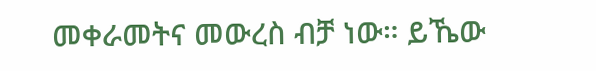መቀራመትና መውረስ ብቻ ነው። ይኼው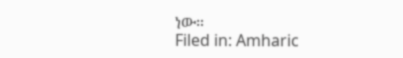ነው።
Filed in: Amharic